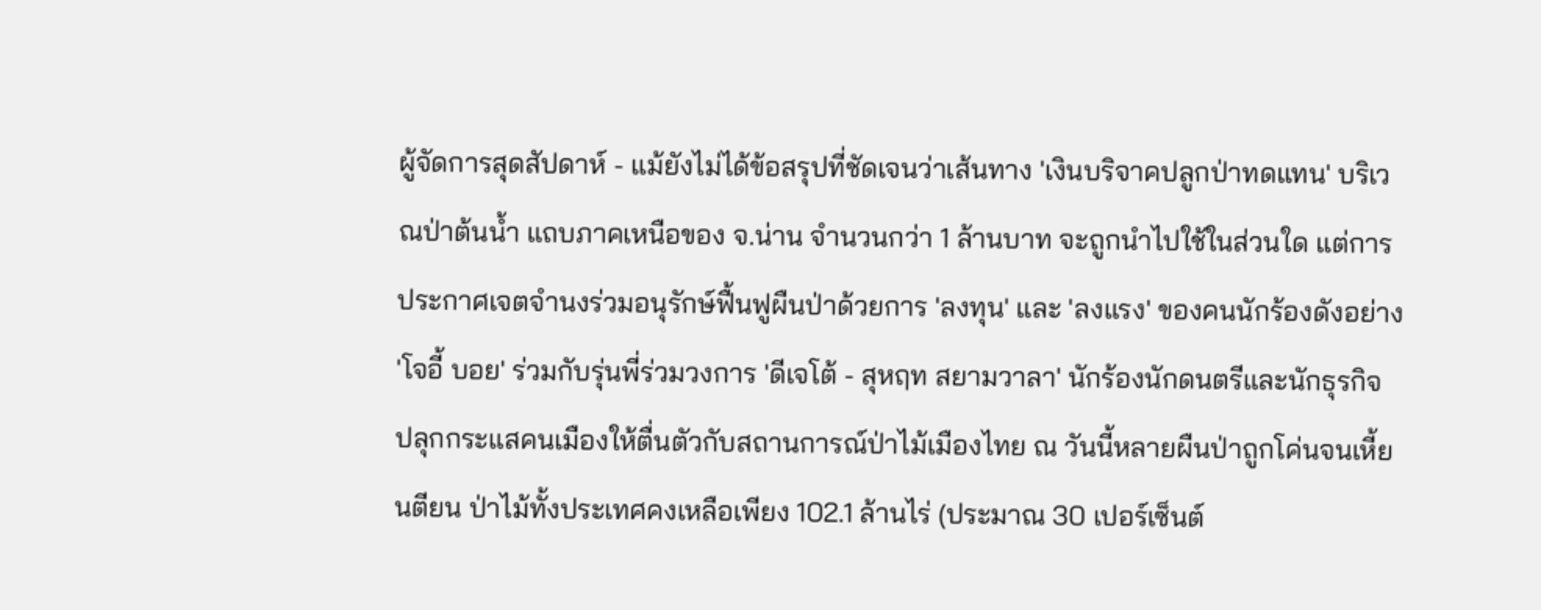ผู้จัดการสุดสัปดาห์ - แม้ยังไม่ได้ข้อสรุปที่ชัดเจนว่าเส้นทาง 'เงินบริจาคปลูกป่าทดแทน' บริเวณป่าต้นน้ำ แถบภาคเหนือของ จ.น่าน จำนวนกว่า 1 ล้านบาท จะถูกนำไปใช้ในส่วนใด แต่การประกาศเจตจำนงร่วมอนุรักษ์ฟื้นฟูผืนป่าด้วยการ 'ลงทุน' และ 'ลงแรง' ของคนนักร้องดังอย่าง 'โจอี้ บอย' ร่วมกับรุ่นพี่ร่วมวงการ 'ดีเจโต้ - สุหฤท สยามวาลา' นักร้องนักดนตรีและนักธุรกิจ ปลุกกระแสคนเมืองให้ตื่นตัวกับสถานการณ์ป่าไม้เมืองไทย ณ วันนี้หลายผืนป่าถูกโค่นจนเหี้ยนตียน ป่าไม้ทั้งประเทศคงเหลือเพียง 102.1 ล้านไร่ (ประมาณ 30 เปอร์เซ็นต์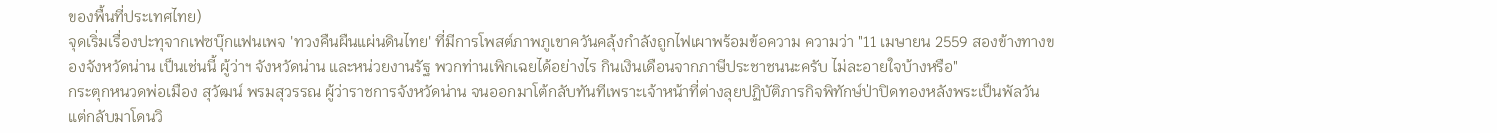ของพื้นที่ประเทศไทย)
จุดเริ่มเรื่องปะทุจากเฟซบุ๊กแฟนเพจ 'ทวงคืนผืนแผ่นดินไทย' ที่มีการโพสต์ภาพภูเขาควันคลุ้งกำลังถูกไฟเผาพร้อมข้อความ ความว่า "11 เมษายน 2559 สองข้างทางของจังหวัดน่าน เป็นเช่นนี้ ผู้ว่าฯ จังหวัดน่าน และหน่วยงานรัฐ พวกท่านเพิกเฉยได้อย่างไร กินเงินเดือนจากภาษีประชาชนนะครับ ไม่ละอายใจบ้างหรือ"
กระตุกหนวดพ่อเมือง สุวัฒน์ พรมสุวรรณ ผู้ว่าราชการจังหวัดน่าน จนออกมาโต้กลับทันทีเพราะเจ้าหน้าที่ต่างลุยปฏิบัติภารกิจพิทักษ์ป่าปิดทองหลังพระเป็นพัลวัน แต่กลับมาโดนวิ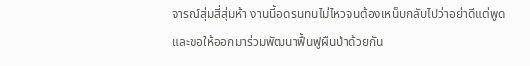จารณ์สุ่มสี่สุ่มห้า งานนี้อดรนทนไม่ไหวจนต้องเหน็บกลับไปว่าอย่าดีแต่พูดและขอให้ออกมาร่วมพัฒนาฟื้นฟูผืนป่าด้วยกัน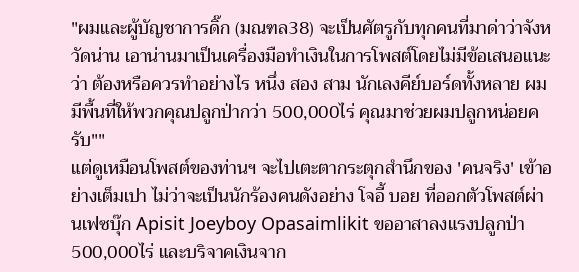"ผมและผู้บัญชาการดิ๊ก (มณฑล38) จะเป็นศัตรูกับทุกคนที่มาด่าว่าจังหวัดน่าน เอาน่านมาเป็นเครื่องมือทำเงินในการโพสต์โดยไม่มีข้อเสนอแนะว่า ต้องหรือควรทำอย่างไร หนึ่ง สอง สาม นักเลงคีย์บอร์ดทั้งหลาย ผมมีพื้นที่ให้พวกคุณปลูกป่ากว่า 500,000ไร่ คุณมาช่วยผมปลูกหน่อยครับ""
แต่ดูเหมือนโพสต์ของท่านฯ จะไปเตะตากระตุกสำนึกของ 'คนจริง' เข้าอย่างเต็มเปา ไม่ว่าจะเป็นนักร้องคนดังอย่าง โจอี้ บอย ที่ออกตัวโพสต์ผ่านเฟซบุ๊ก Apisit Joeyboy Opasaimlikit ขออาสาลงแรงปลูกป่า 500,000ไร่ และบริจาคเงินจาก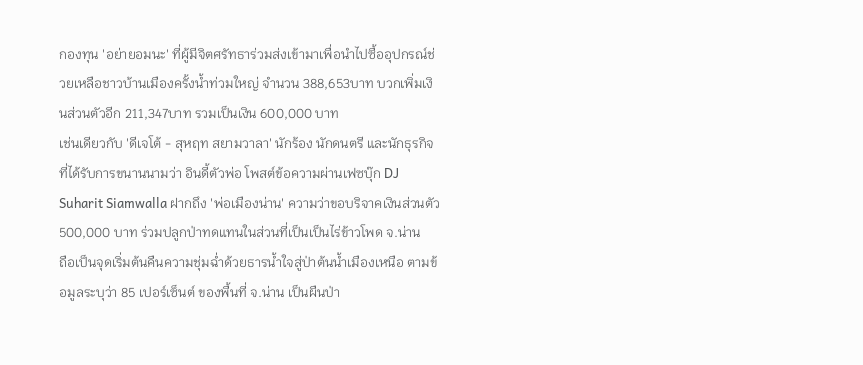กองทุน 'อย่ายอมนะ' ที่ผู้มีจิตศรัทธาร่วมส่งเข้ามาเพื่อนำไปซื้ออุปกรณ์ช่วยเหลือชาวบ้านเมืองครั้งน้ำท่วมใหญ่ จำนวน 388,653บาท บวกเพิ่มเงินส่วนตัวอีก 211,347บาท รวมเป็นเงิน 600,000 บาท
เช่นเดียวกับ 'ดีเจโต้ - สุหฤท สยามวาลา' นักร้อง นักดนตรี และนักธุรกิจ ที่ได้รับการขนานนามว่า อินดี้ตัวพ่อ โพสต์ข้อความผ่านเฟซบุ๊ก DJ Suharit Siamwalla ฝากถึง 'พ่อเมืองน่าน' ความว่าขอบริจาคเงินส่วนตัว 500,000 บาท ร่วมปลูกป่าทดแทนในส่วนที่เป็นเป็นไร่ข้าวโพด จ.น่าน
ถือเป็นจุดเริ่มต้นคืนความชุ่มฉ่ำด้วยธารน้ำใจสู่ป่าต้นน้ำเมืองเหนือ ตามข้อมูลระบุว่า 85 เปอร์เซ็นต์ ของพื้นที่ จ.น่าน เป็นผืนป่า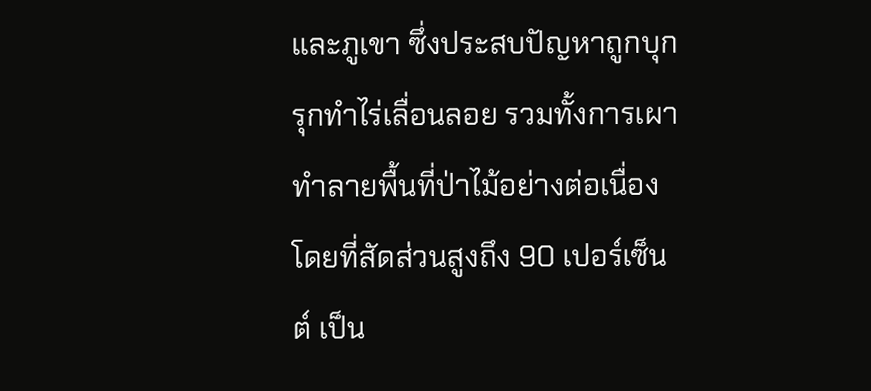และภูเขา ซึ่งประสบปัญหาถูกบุกรุกทำไร่เลื่อนลอย รวมทั้งการเผาทำลายพื้นที่ป่าไม้อย่างต่อเนื่อง โดยที่สัดส่วนสูงถึง 90 เปอร์เซ็นต์ เป็น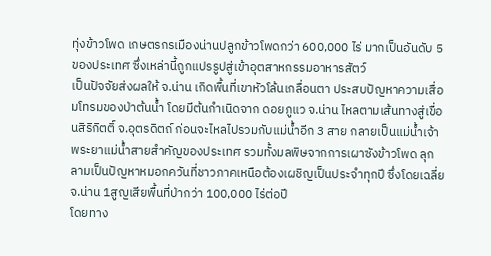ทุ่งข้าวโพด เกษตรกรเมืองน่านปลูกข้าวโพดกว่า 600,000 ไร่ มากเป็นอันดับ 5 ของประเทศ ซึ่งเหล่านี้ถูกแปรรูปสู่เข้าอุตสาหกรรมอาหารสัตว์
เป็นปัจจัยส่งผลให้ จ.น่าน เกิดพื้นที่เขาหัวโล้นเกลื่อนตา ประสบปัญหาความเสื่อมโทรมของป่าต้นน้ำ โดยมีต้นกำเนิดจาก ดอยภูแว จ.น่าน ไหลตามเส้นทางสู่เขื่อนสิริกิตติ์ จ.อุตรดิตถ์ ก่อนจะไหลไปรวมกับแม่น้ำอีก 3 สาย กลายเป็นแม่น้ำเจ้าพระยาแม่น้ำสายสำคัญของประเทศ รวมทั้งมลพิษจากการเผาซังข้าวโพด ลุกลามเป็นปัญหาหมอกควันที่ชาวภาคเหนือต้องเผชิญเป็นประจำทุกปี ซึ่งโดยเฉลี่ย จ.น่าน 1สูญเสียพื้นที่ป่ากว่า 100,000 ไร่ต่อปี
โดยทาง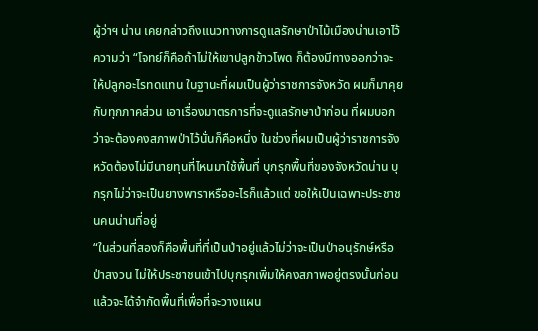ผู้ว่าฯ น่าน เคยกล่าวถึงแนวทางการดูแลรักษาป่าไม้เมืองน่านเอาไว้ ความว่า “โจทย์ก็คือถ้าไม่ให้เขาปลูกข้าวโพด ก็ต้องมีทางออกว่าจะให้ปลูกอะไรทดแทน ในฐานะที่ผมเป็นผู้ว่าราชการจังหวัด ผมก็มาคุยกับทุกภาคส่วน เอาเรื่องมาตรการที่จะดูแลรักษาป่าก่อน ที่ผมบอกว่าจะต้องคงสภาพป่าไว้นั่นก็คือหนึ่ง ในช่วงที่ผมเป็นผู้ว่าราชการจังหวัดต้องไม่มีนายทุนที่ไหนมาใช้พื้นที่ บุกรุกพื้นที่ของจังหวัดน่าน บุกรุกไม่ว่าจะเป็นยางพาราหรืออะไรก็แล้วแต่ ขอให้เป็นเฉพาะประชาชนคนน่านที่อยู่
“ในส่วนที่สองก็คือพื้นที่ที่เป็นป่าอยู่แล้วไม่ว่าจะเป็นป่าอนุรักษ์หรือป่าสงวน ไม่ให้ประชาชนเข้าไปบุกรุกเพิ่มให้คงสภาพอยู่ตรงนั้นก่อน แล้วจะได้จำกัดพื้นที่เพื่อที่จะวางแผน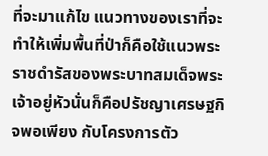ที่จะมาแก้ไข แนวทางของเราที่จะทำให้เพิ่มพื้นที่ป่าก็คือใช้แนวพระราชดำรัสของพระบาทสมเด็จพระเจ้าอยู่หัวนั่นก็คือปรัชญาเศรษฐกิจพอเพียง กับโครงการตัว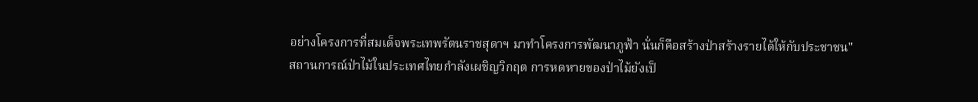อย่างโครงการที่สมเด็จพระเทพรัตนราชสุดาฯ มาทำโครงการพัฒนาภูฟ้า นั่นก็คือสร้างป่าสร้างรายได้ให้กับประชาชน"
สถานการณ์ป่าไม้ในประเทศไทยกำลังเผชิญวิกฤต การหดหายของป่าไม้ยังเป็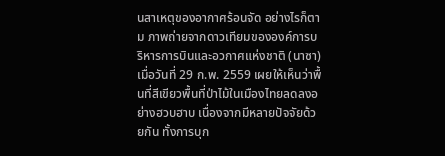นสาเหตุของอากาศร้อนจัด อย่างไรก็ตาม ภาพถ่ายจากดาวเทียมขององค์การบริหารการบินและอวกาศแห่งชาติ (นาซา) เมื่อวันที่ 29 ก.พ. 2559 เผยให้เห็นว่าพื้นที่สีเขียวพื้นที่ป่าไม้ในเมืองไทยลดลงอย่างฮวบฮาบ เนื่องจากมีหลายปัจจัยด้วยกัน ทั้งการบุก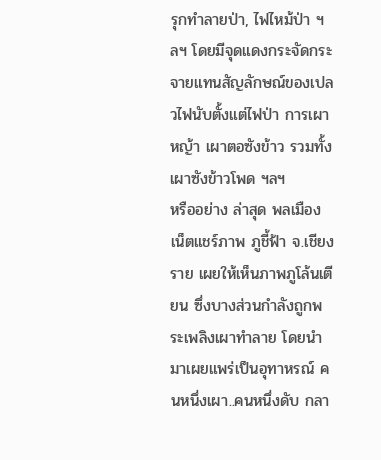รุกทำลายป่า, ไฟไหม้ป่า ฯลฯ โดยมีจุดแดงกระจัดกระจายแทนสัญลักษณ์ของเปลวไฟนับตั้งแต่ไฟป่า การเผาหญ้า เผาตอซังข้าว รวมทั้งเผาซังข้าวโพด ฯลฯ
หรืออย่าง ล่าสุด พลเมืองเน็ตแชร์ภาพ ภูชี้ฟ้า จ.เชียงราย เผยให้เห็นภาพภูโล้นเตียน ซึ่งบางส่วนกำลังถูกพระเพลิงเผาทำลาย โดยนำมาเผยแพร่เป็นอุทาหรณ์ คนหนึ่งเผา..คนหนึ่งดับ กลา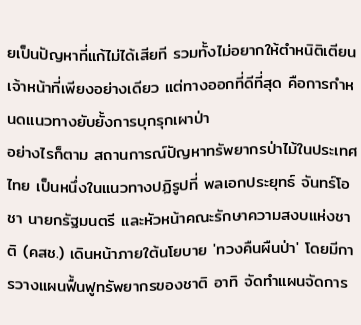ยเป็นปัญหาที่แก้ไม่ได้เสียที รวมทั้งไม่อยากให้ตำหนิติเตียนเจ้าหน้าที่เพียงอย่างเดียว แต่ทางออกที่ดีที่สุด คือการกำหนดแนวทางยับยั้งการบุกรุกเผาป่า
อย่างไรก็ตาม สถานการณ์ปัญหาทรัพยากรป่าไม้ในประเทศไทย เป็นหนึ่งในแนวทางปฏิรูปที่ พลเอกประยุทธ์ จันทร์โอชา นายกรัฐมนตรี และหัวหน้าคณะรักษาความสงบแห่งชาติ (คสช.) เดินหน้าภายใต้นโยบาย 'ทวงคืนผืนป่า' โดยมีการวางแผนฟื้นฟูทรัพยากรของชาติ อาทิ จัดทำแผนจัดการ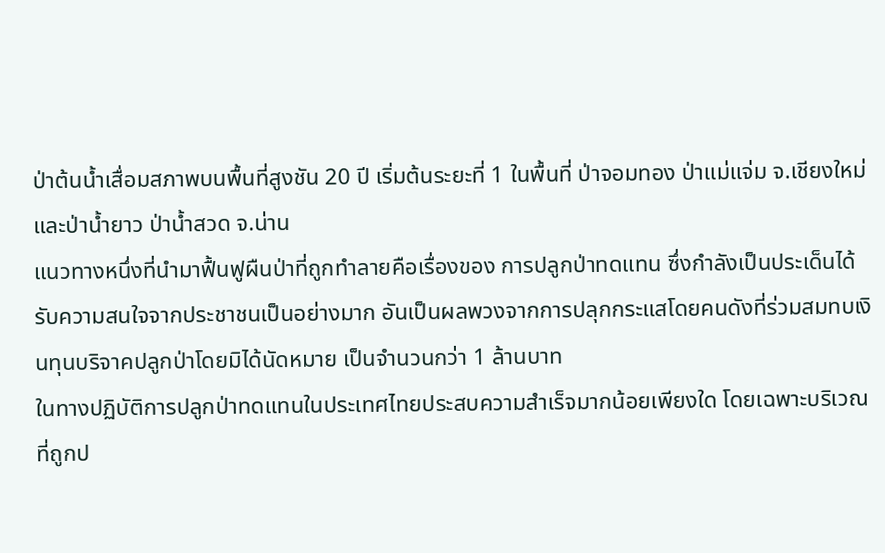ป่าต้นน้ำเสื่อมสภาพบนพื้นที่สูงชัน 20 ปี เริ่มต้นระยะที่ 1 ในพื้นที่ ป่าจอมทอง ป่าแม่แจ่ม จ.เชียงใหม่ และป่าน้ำยาว ป่าน้ำสวด จ.น่าน
แนวทางหนึ่งที่นำมาฟื้นฟูผืนป่าที่ถูกทำลายคือเรื่องของ การปลูกป่าทดแทน ซึ่งกำลังเป็นประเด็นได้รับความสนใจจากประชาชนเป็นอย่างมาก อันเป็นผลพวงจากการปลุกกระแสโดยคนดังที่ร่วมสมทบเงินทุนบริจาคปลูกป่าโดยมิได้นัดหมาย เป็นจำนวนกว่า 1 ล้านบาท
ในทางปฏิบัติการปลูกป่าทดแทนในประเทศไทยประสบความสำเร็จมากน้อยเพียงใด โดยเฉพาะบริเวณที่ถูกป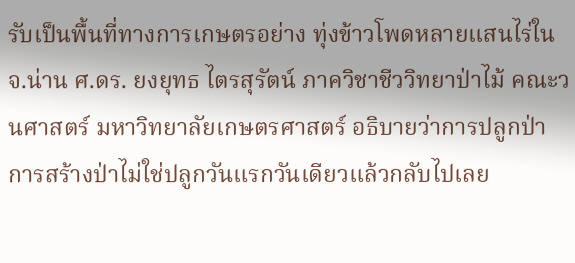รับเป็นพื้นที่ทางการเกษตรอย่าง ทุ่งข้าวโพดหลายแสนไร่ใน จ.น่าน ศ.ดร. ยงยุทธ ไตรสุรัตน์ ภาควิชาชีววิทยาป่าไม้ คณะวนศาสตร์ มหาวิทยาลัยเกษตรศาสตร์ อธิบายว่าการปลูกป่า การสร้างป่าไม่ใช่ปลูกวันแรกวันเดียวแล้วกลับไปเลย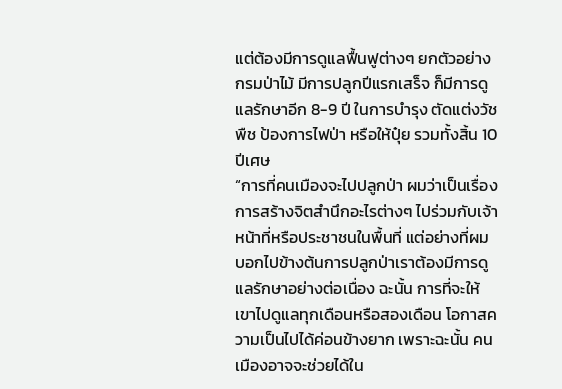แต่ต้องมีการดูแลฟื้นฟูต่างๆ ยกตัวอย่าง กรมป่าไม้ มีการปลูกปีแรกเสร็จ ก็มีการดูแลรักษาอีก 8-9 ปี ในการบำรุง ตัดแต่งวัชพืช ป้องการไฟป่า หรือให้ปุ๋ย รวมทั้งสิ้น 10 ปีเศษ
“การที่คนเมืองจะไปปลูกป่า ผมว่าเป็นเรื่องการสร้างจิตสำนึกอะไรต่างๆ ไปร่วมกับเจ้าหน้าที่หรือประชาชนในพื้นที่ แต่อย่างที่ผมบอกไปข้างต้นการปลูกป่าเราต้องมีการดูแลรักษาอย่างต่อเนื่อง ฉะนั้น การที่จะให้เขาไปดูแลทุกเดือนหรือสองเดือน โอกาสความเป็นไปได้ค่อนข้างยาก เพราะฉะนั้น คนเมืองอาจจะช่วยได้ใน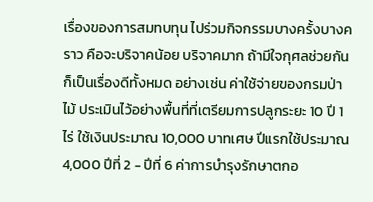เรื่องของการสมทบทุน ไปร่วมกิจกรรมบางครั้งบางคราว คือจะบริจาคน้อย บริจาคมาก ถ้ามีใจกุศลช่วยกันก็เป็นเรื่องดีทั้งหมด อย่างเช่น ค่าใช้จ่ายของกรมป่าไม้ ประเมินไว้อย่างพื้นที่ที่เตรียมการปลูกระยะ 10 ปี 1 ไร่ ใช้เงินประมาณ 10,000 บาทเศษ ปีแรกใช้ประมาณ 4,000 ปีที่ 2 - ปีที่ 6 ค่าการบำรุงรักษาตกอ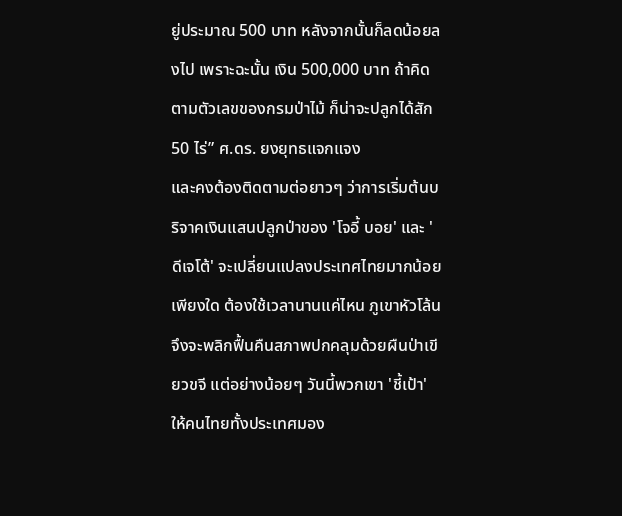ยู่ประมาณ 500 บาท หลังจากนั้นก็ลดน้อยลงไป เพราะฉะนั้น เงิน 500,000 บาท ถ้าคิดตามตัวเลขของกรมป่าไม้ ก็น่าจะปลูกได้สัก 50 ไร่” ศ.ดร. ยงยุทธแจกแจง
และคงต้องติดตามต่อยาวๆ ว่าการเริ่มต้นบริจาคเงินแสนปลูกป่าของ 'โจอี้ บอย' และ 'ดีเจโต้' จะเปลี่ยนแปลงประเทศไทยมากน้อยเพียงใด ต้องใช้เวลานานแค่ไหน ภูเขาหัวโล้น จึงจะพลิกฟื้นคืนสภาพปกคลุมด้วยผืนป่าเขียวขจี แต่อย่างน้อยๆ วันนี้พวกเขา 'ชี้เป้า' ให้คนไทยทั้งประเทศมอง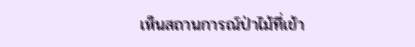เห็นสถานการณ์ป่าไม้ที่เข้า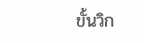ขั้นวิก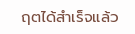ฤตได้สำเร็จแล้ว